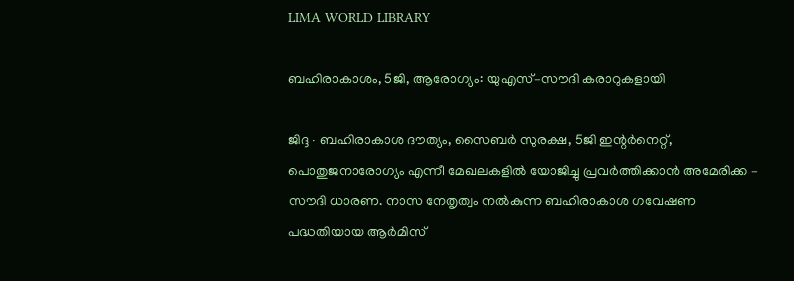LIMA WORLD LIBRARY

ബഹിരാകാശം, 5ജി, ആരോഗ്യം: യുഎസ്–സൗദി കരാറുകളായി

ജിദ്ദ ∙ ബഹിരാകാശ ദൗത്യം, സൈബർ സുരക്ഷ, 5ജി ഇന്റർനെറ്റ്, പൊതുജനാരോഗ്യം എന്നീ മേഖലകളിൽ യോജിച്ചു പ്രവർത്തിക്കാൻ അമേരിക്ക – സൗദി ധാരണ. നാസ നേതൃത്വം നൽകുന്ന ബഹിരാകാശ ഗവേഷണ പദ്ധതിയായ ആർമിസ്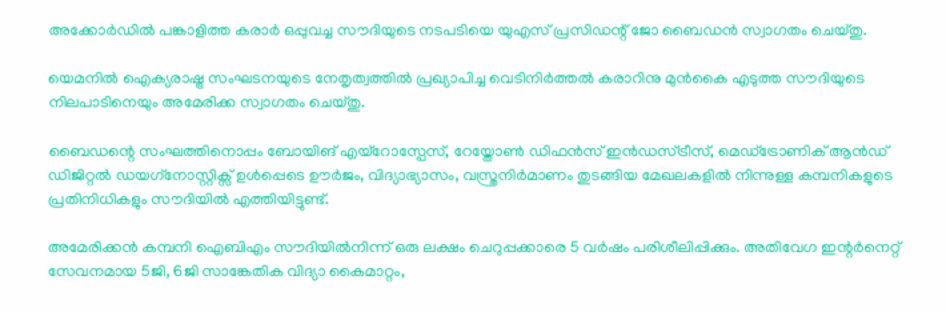അക്കോർഡിൽ പങ്കാളിത്ത കരാർ ഒപ്പുവച്ച സൗദിയുടെ നടപടിയെ യുഎസ് പ്രസിഡന്റ് ജോ ബൈഡൻ സ്വാഗതം ചെയ്തു.

യെമനിൽ ഐക്യരാഷ്ട്ര സംഘടനയുടെ നേതൃത്വത്തിൽ പ്രഖ്യാപിച്ച വെടിനിർത്തൽ കരാറിനു മുൻകൈ എടുത്ത സൗദിയുടെ നിലപാടിനെയും അമേരിക്ക സ്വാഗതം ചെയ്തു.

ബൈഡന്റെ സംഘത്തിനൊപ്പം ബോയിങ് എയ്റോസ്പേസ്, റേയ്തോൺ ഡിഫൻസ് ഇൻഡസ്ട്രീസ്, മെഡ്ട്രോണിക് ആൻഡ് ഡിജിറ്റൽ ഡയഗ്‌നോസ്റ്റിക്സ് ഉൾപ്പെടെ ഊർജം, വിദ്യാഭ്യാസം, വസ്ത്രനിർമാണം തുടങ്ങിയ മേഖലകളിൽ നിന്നുള്ള കമ്പനികളുടെ പ്രതിനിധികളും സൗദിയിൽ എത്തിയിട്ടുണ്ട്.

അമേരിക്കൻ കമ്പനി ഐബിഎം സൗദിയിൽനിന്ന് ഒരു ലക്ഷം ചെറുപ്പക്കാരെ 5 വർഷം പരിശീലിപ്പിക്കും. അതിവേഗ ഇന്റർനെറ്റ് സേവനമായ 5ജി, 6ജി സാങ്കേതിക വിദ്യാ കൈമാറ്റം,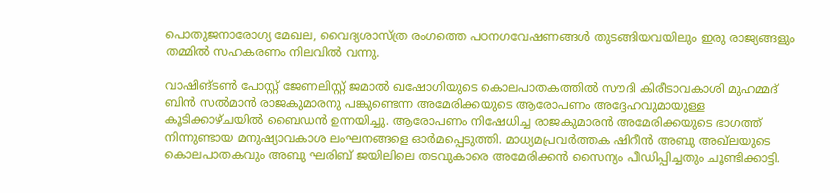പൊതുജനാരോഗ്യ മേഖല, വൈദ്യശാസ്ത്ര രംഗത്തെ പഠനഗവേഷണങ്ങൾ തുടങ്ങിയവയിലും ഇരു രാജ്യങ്ങളും തമ്മിൽ സഹകരണം നിലവിൽ വന്നു.

വാഷിങ്ടൺ പോസ്റ്റ് ജേണലിസ്റ്റ് ജമാൽ ഖഷോഗിയുടെ കൊലപാതകത്തിൽ സൗദി കിരീടാവകാശി മുഹമ്മദ് ബിൻ സൽമാൻ രാജകുമാരനു പങ്കുണ്ടെന്ന അമേരിക്കയുടെ ആരോപണം അദ്ദേഹവുമായുള്ള കൂടിക്കാഴ്ചയിൽ ബൈ‍‍ഡൻ ഉന്നയിച്ചു. ആരോപണം നിഷേധിച്ച രാജകുമാരൻ അമേരിക്കയുടെ ഭാഗത്ത് നിന്നുണ്ടായ മനുഷ്യാവകാശ ലംഘനങ്ങളെ ഓർമപ്പെടുത്തി. മാധ്യമപ്രവർത്തക ഷിറീൻ അബു അഖ്‌ലയുടെ കൊലപാതകവും അബു ഘരിബ് ജയിലിലെ തടവുകാരെ അമേരിക്കൻ സൈന്യം പീഡിപ്പിച്ചതും ചൂണ്ടിക്കാട്ടി.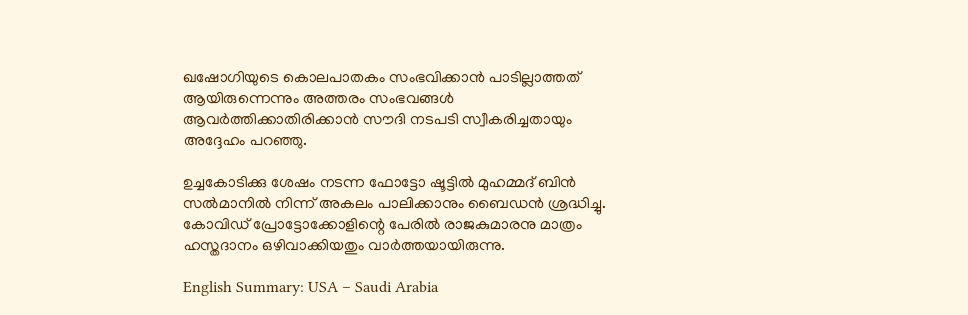ഖഷോഗിയുടെ കൊലപാതകം സംഭവിക്കാൻ പാടില്ലാത്തത് ആയിരുന്നെന്നും അത്തരം സംഭവങ്ങൾ ആവർത്തിക്കാതിരിക്കാൻ സൗദി നടപടി സ്വീകരിച്ചതായും അദ്ദേഹം പറഞ്ഞു.

ഉച്ചകോടിക്കു ശേഷം നടന്ന ഫോട്ടോ ഷൂട്ടിൽ മുഹമ്മദ് ബിൻ സൽമാനിൽ നിന്ന് അകലം പാലിക്കാനും ബൈഡൻ ശ്രദ്ധിച്ചു. കോവിഡ് പ്രോട്ടോക്കോളിന്റെ പേരിൽ രാജകുമാരനു മാത്രം ഹസ്തദാനം ഒഴിവാക്കിയതും വാർത്തയായിരുന്നു.

English Summary: USA – Saudi Arabia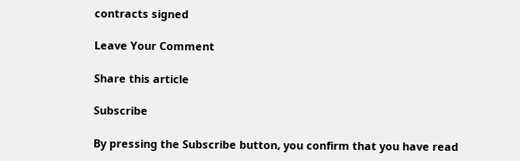contracts signed

Leave Your Comment

Share this article

Subscribe

By pressing the Subscribe button, you confirm that you have read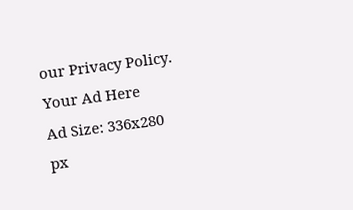our Privacy Policy.
Your Ad Here
Ad Size: 336x280 px